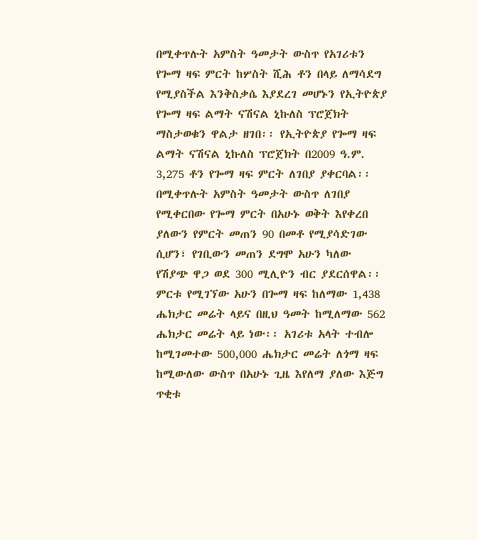በሚቀጥሉት አምስት ዓመታት ውስጥ የአገሪቱን የጐማ ዛፍ ምርት ከሦስት ሺሕ ቶን በላይ ለማሳደግ የሚያስችል እንቅስቃሴ እያደረገ መሆኑን የኢትዮጵያ የጐማ ዛፍ ልማት ናሽናል ኒኩለስ ፕሮጀክት ማስታወቁን ዋልታ ዘገበ፡፡ የኢትዮጵያ የጐማ ዛፍ ልማት ናሽናል ኒኩለስ ፕሮጀክት በ2009 ዓ.ም. 3,275 ቶን የጐማ ዛፍ ምርት ለገበያ ያቀርባል፡፡
በሚቀጥሉት አምስት ዓመታት ውስጥ ለገበያ የሚቀርበው የጐማ ምርት በአሁኑ ወቅት እየቀረበ ያለውን የምርት መጠን 90 በመቶ የሚያሳድገው ሲሆን፣ የገቢውን መጠን ደግሞ አሁን ካለው የሽያጭ ዋጋ ወደ 300 ሚሊዮን ብር ያደርሰዋል፡፡ ምርቱ የሚገኘው አሁን በጐማ ዛፍ ከለማው 1,438 ሔክታር መሬት ላይና በዚህ ዓመት ከሚለማው 562 ሔክታር መሬት ላይ ነው፡፡ አገሪቱ አላት ተብሎ ከሚገመተው 500,000 ሔክታር መሬት ለጎማ ዛፍ ከሚውለው ውስጥ በአሁኑ ጊዜ እየለማ ያለው እጅግ ጥቂቱ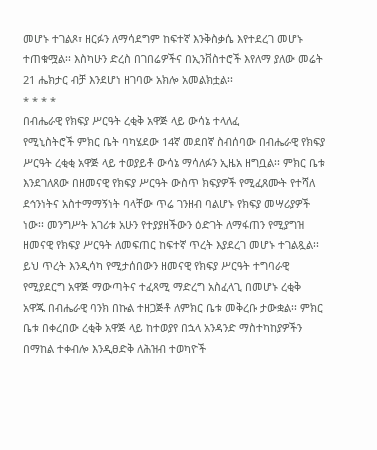መሆኑ ተገልጾ፣ ዘርፉን ለማሳደግም ከፍተኛ እንቅስቃሴ እየተደረገ መሆኑ ተጠቁሟል፡፡ እስካሁን ድረስ በገበሬዎችና በኢንቨስተሮች እየለማ ያለው መሬት 21 ሔክታር ብቻ እንደሆነ ዘገባው አክሎ አመልክቷል፡፡
* * * *
በብሔራዊ የክፍያ ሥርዓት ረቂቅ አዋጅ ላይ ውሳኔ ተላለፈ
የሚኒስትሮች ምክር ቤት ባካሄደው 14ኛ መደበኛ ስብሰባው በብሔራዊ የክፍያ ሥርዓት ረቂቂ አዋጅ ላይ ተወያይቶ ውሳኔ ማሳለፉን ኢዜአ ዘግቧል፡፡ ምክር ቤቱ እንደገለጸው በዘመናዊ የክፍያ ሥርዓት ውስጥ ክፍያዎች የሚፈጸሙት የተሻለ ደኅንነትና አስተማማኝነት ባላቸው ጥሬ ገንዘብ ባልሆኑ የክፍያ መሣሪያዎች ነው፡፡ መንግሥት አገሪቱ አሁን የተያያዘችውን ዕድገት ለማፋጠን የሚያግዝ ዘመናዊ የክፍያ ሥርዓት ለመፍጠር ከፍተኛ ጥረት እያደረገ መሆኑ ተገልጿል፡፡ ይህ ጥረት እንዲሳካ የሚታሰበውን ዘመናዊ የክፍያ ሥርዓት ተግባራዊ የሚያደርግ አዋጅ ማውጣትና ተፈጻሚ ማድረግ አስፈላጊ በመሆኑ ረቂቅ አዋጁ በብሔራዊ ባንክ በኩል ተዘጋጅቶ ለምክር ቤቱ መቅረቡ ታውቋል፡፡ ምክር ቤቱ በቀረበው ረቂቅ አዋጅ ላይ ከተወያየ በኋላ አንዳንድ ማስተካከያዎችን በማከል ተቀብሎ እንዲፀድቅ ለሕዝብ ተወካዮች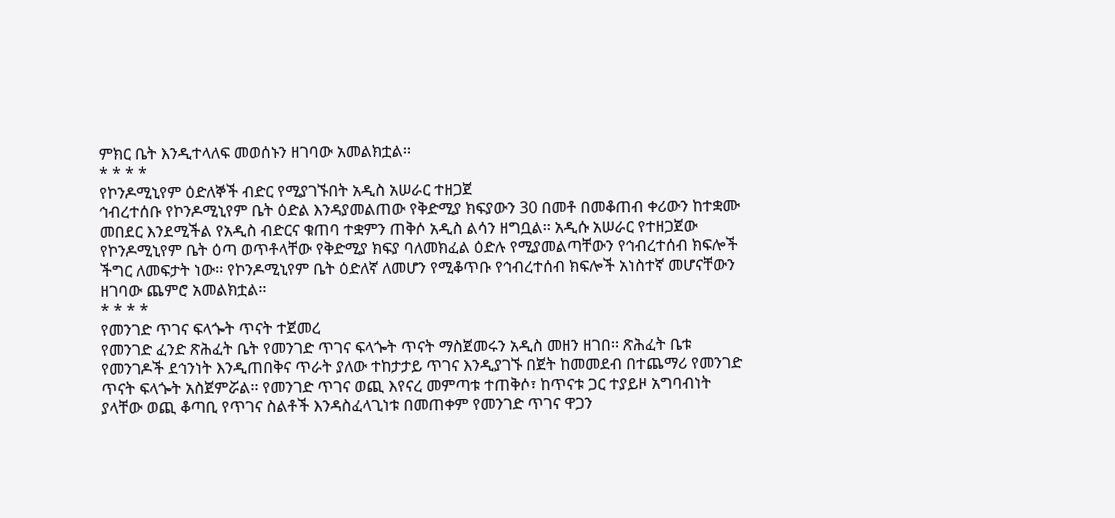ምክር ቤት እንዲተላለፍ መወሰኑን ዘገባው አመልክቷል፡፡
* * * *
የኮንዶሚኒየም ዕድለኞች ብድር የሚያገኙበት አዲስ አሠራር ተዘጋጀ
ኅብረተሰቡ የኮንዶሚኒየም ቤት ዕድል እንዳያመልጠው የቅድሚያ ክፍያውን 30 በመቶ በመቆጠብ ቀሪውን ከተቋሙ መበደር እንደሚችል የአዲስ ብድርና ቁጠባ ተቋምን ጠቅሶ አዲስ ልሳን ዘግቧል፡፡ አዲሱ አሠራር የተዘጋጀው የኮንዶሚኒየም ቤት ዕጣ ወጥቶላቸው የቅድሚያ ክፍያ ባለመክፈል ዕድሉ የሚያመልጣቸውን የኅብረተሰብ ክፍሎች ችግር ለመፍታት ነው፡፡ የኮንዶሚኒየም ቤት ዕድለኛ ለመሆን የሚቆጥቡ የኅብረተሰብ ክፍሎች አነስተኛ መሆናቸውን ዘገባው ጨምሮ አመልክቷል፡፡
* * * *
የመንገድ ጥገና ፍላጐት ጥናት ተጀመረ
የመንገድ ፈንድ ጽሕፈት ቤት የመንገድ ጥገና ፍላጐት ጥናት ማስጀመሩን አዲስ መዘን ዘገበ፡፡ ጽሕፈት ቤቱ የመንገዶች ደኅንነት እንዲጠበቅና ጥራት ያለው ተከታታይ ጥገና እንዲያገኙ በጀት ከመመደብ በተጨማሪ የመንገድ ጥናት ፍላጐት አስጀምሯል፡፡ የመንገድ ጥገና ወጪ እየናረ መምጣቱ ተጠቅሶ፣ ከጥናቱ ጋር ተያይዞ አግባብነት ያላቸው ወጪ ቆጣቢ የጥገና ስልቶች እንዳስፈላጊነቱ በመጠቀም የመንገድ ጥገና ዋጋን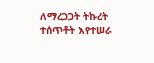ለማረጋጋት ትኩረት ተሰጥቶት እየተሠራ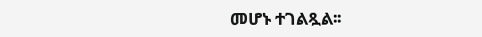መሆኑ ተገልጿል፡፡